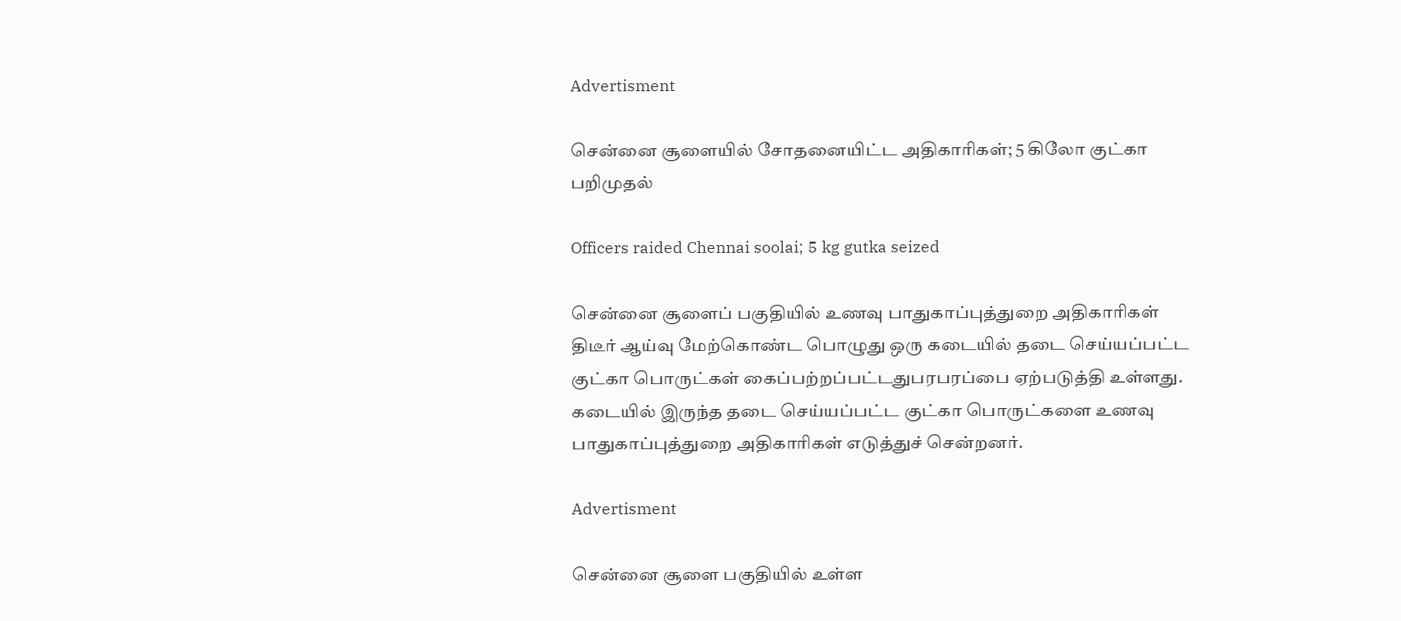Advertisment

சென்னை சூளையில் சோதனையிட்ட அதிகாரிகள்; 5 கிலோ குட்கா பறிமுதல்

Officers raided Chennai soolai; 5 kg gutka seized

சென்னை சூளைப் பகுதியில் உணவு பாதுகாப்புத்துறை அதிகாரிகள் திடீர் ஆய்வு மேற்கொண்ட பொழுது ஒரு கடையில் தடை செய்யப்பட்ட குட்கா பொருட்கள் கைப்பற்றப்பட்டதுபரபரப்பை ஏற்படுத்தி உள்ளது. கடையில் இருந்த தடை செய்யப்பட்ட குட்கா பொருட்களை உணவு பாதுகாப்புத்துறை அதிகாரிகள் எடுத்துச் சென்றனர்.

Advertisment

சென்னை சூளை பகுதியில் உள்ள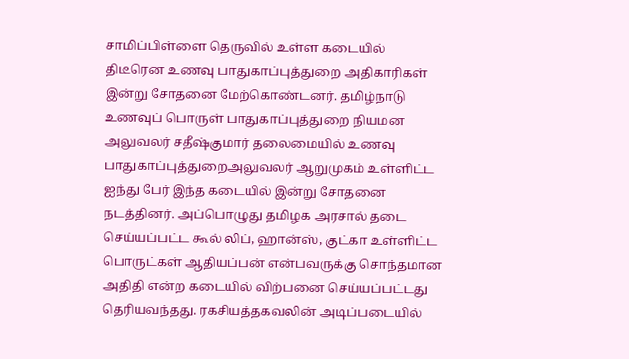சாமிப்பிள்ளை தெருவில் உள்ள கடையில் திடீரென உணவு பாதுகாப்புத்துறை அதிகாரிகள் இன்று சோதனை மேற்கொண்டனர். தமிழ்நாடு உணவுப் பொருள் பாதுகாப்புத்துறை நியமன அலுவலர் சதீஷ்குமார் தலைமையில் உணவு பாதுகாப்புத்துறைஅலுவலர் ஆறுமுகம் உள்ளிட்ட ஐந்து பேர் இந்த கடையில் இன்று சோதனை நடத்தினர். அப்பொழுது தமிழக அரசால் தடை செய்யப்பட்ட கூல் லிப், ஹான்ஸ், குட்கா உள்ளிட்ட பொருட்கள் ஆதியப்பன் என்பவருக்கு சொந்தமான அதிதி என்ற கடையில் விற்பனை செய்யப்பட்டது தெரியவந்தது. ரகசியத்தகவலின் அடிப்படையில்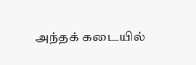அந்தக் கடையில்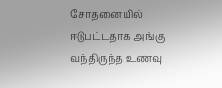சோதனையில் ஈடுபட்டதாக அங்கு வந்திருந்த உணவு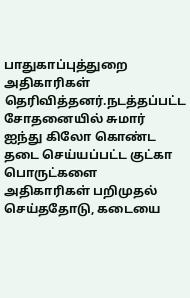பாதுகாப்புத்துறை அதிகாரிகள் தெரிவித்தனர்.நடத்தப்பட்ட சோதனையில் சுமார் ஐந்து கிலோ கொண்ட தடை செய்யப்பட்ட குட்கா பொருட்களை அதிகாரிகள் பறிமுதல் செய்ததோடு, கடையை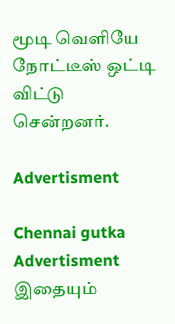மூடி வெளியே நோட்டீஸ் ஒட்டி விட்டு சென்றனர்.

Advertisment

Chennai gutka
Advertisment
இதையும்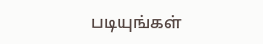படியுங்கள்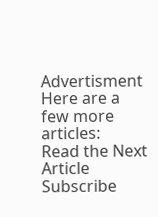Advertisment
Here are a few more articles:
Read the Next Article
Subscribe